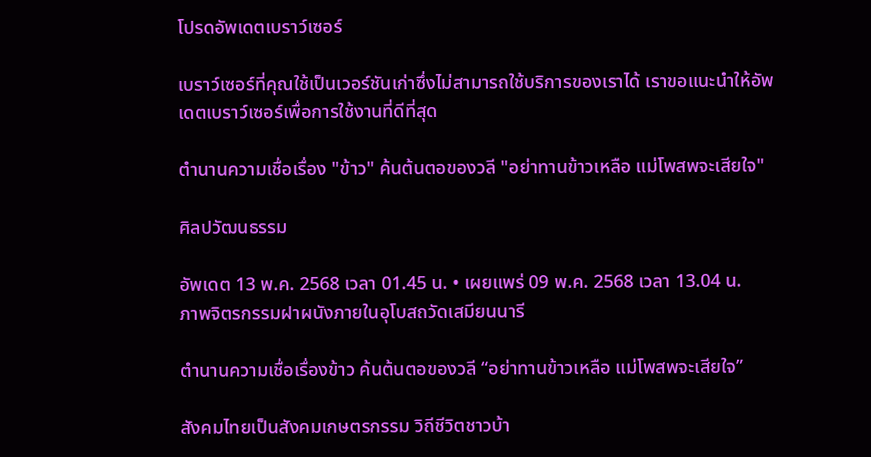โปรดอัพเดตเบราว์เซอร์

เบราว์เซอร์ที่คุณใช้เป็นเวอร์ชันเก่าซึ่งไม่สามารถใช้บริการของเราได้ เราขอแนะนำให้อัพเดตเบราว์เซอร์เพื่อการใช้งานที่ดีที่สุด

ตำนานความเชื่อเรื่อง "ข้าว" ค้นต้นตอของวลี "อย่าทานข้าวเหลือ แม่โพสพจะเสียใจ"

ศิลปวัฒนธรรม

อัพเดต 13 พ.ค. 2568 เวลา 01.45 น. • เผยแพร่ 09 พ.ค. 2568 เวลา 13.04 น.
ภาพจิตรกรรมฝาผนังภายในอุโบสถวัดเสมียนนารี

ตำนานความเชื่อเรื่องข้าว ค้นต้นตอของวลี “อย่าทานข้าวเหลือ แม่โพสพจะเสียใจ”

สังคมไทยเป็นสังคมเกษตรกรรม วิถีชีวิตชาวบ้า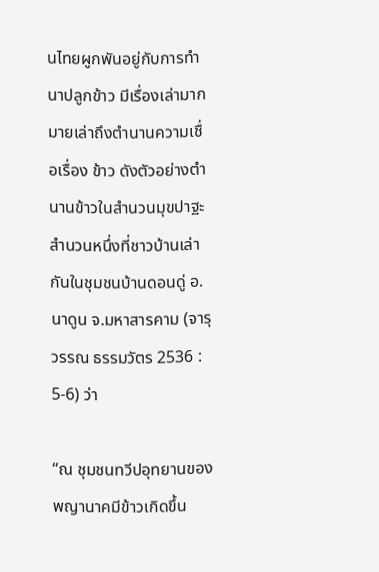นไทยผูกพันอยู่กับการทำนาปลูกข้าว มีเรื่องเล่ามากมายเล่าถึงตำนานความเชื่อเรื่อง ข้าว ดังตัวอย่างตำนานข้าวในสำนวนมุขปาฐะสำนวนหนึ่งที่ชาวบ้านเล่ากันในชุมชนบ้านดอนดู่ อ.นาดูน จ.มหาสารคาม (จารุวรรณ ธรรมวัตร 2536 : 5-6) ว่า

“ณ ชุมชนทวีปอุทยานของพญานาคมีข้าวเกิดขึ้น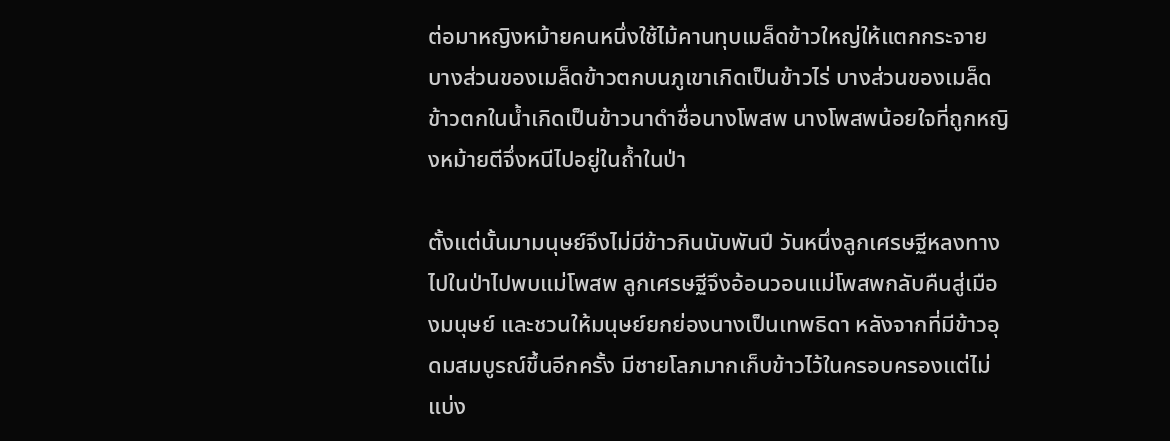ต่อมาหญิงหม้ายคนหนึ่งใช้ไม้คานทุบเมล็ดข้าวใหญ่ให้แตกกระจาย บางส่วนของเมล็ดข้าวตกบนภูเขาเกิดเป็นข้าวไร่ บางส่วนของเมล็ดข้าวตกในน้ำเกิดเป็นข้าวนาดำชื่อนางโพสพ นางโพสพน้อยใจที่ถูกหญิงหม้ายตีจึ่งหนีไปอยู่ในถ้ำในป่า

ตั้งแต่นั้นมามนุษย์จึงไม่มีข้าวกินนับพันปี วันหนึ่งลูกเศรษฐีหลงทางไปในป่าไปพบแม่โพสพ ลูกเศรษฐีจึงอ้อนวอนแม่โพสพกลับคืนสู่เมืองมนุษย์ และชวนให้มนุษย์ยกย่องนางเป็นเทพธิดา หลังจากที่มีข้าวอุดมสมบูรณ์ขึ้นอีกครั้ง มีชายโลภมากเก็บข้าวไว้ในครอบครองแต่ไม่แบ่ง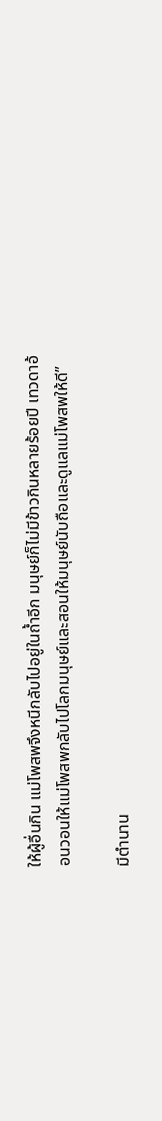ให้ผู้อื่นกิน แม่โพสพจึงหนีกลับไปอยู่ในถ้ำอีก มนุษย์ก็ไม่มีข้าวกินหลายร้อยปี เทวดาอ้อนวอนให้แม่โพสพกลับไปโลกมนุษย์และสอนให้มนุษย์นับถือและดูแลแม่โพสพให้ดี”

มีตำนาน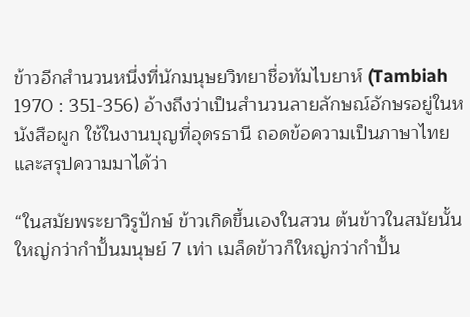ข้าวอีกสำนวนหนึ่งที่นักมนุษยวิทยาชื่อทัมไบยาห์ (Tambiah 1970 : 351-356) อ้างถึงว่าเป็นสำนวนลายลักษณ์อักษรอยู่ในหนังสือผูก ใช้ในงานบุญที่อุดรธานี ถอดข้อความเป็นภาษาไทยและสรุปความมาได้ว่า

“ในสมัยพระยาวิรูปักษ์ ข้าวเกิดขึ้นเองในสวน ต้นข้าวในสมัยนั้นใหญ่กว่ากำปั้นมนุษย์ 7 เท่า เมล็ดข้าวก็ใหญ่กว่ากำปั้น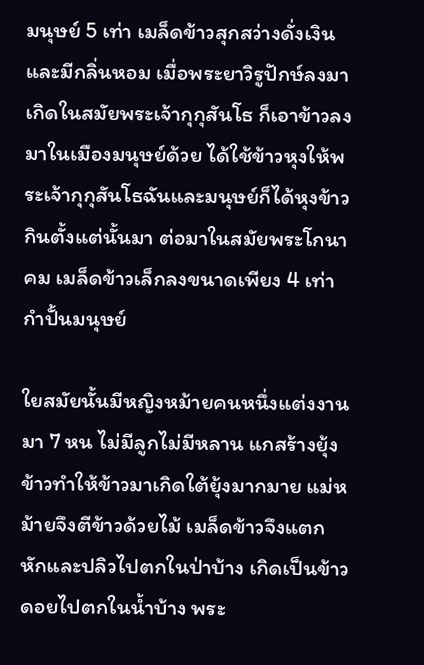มนุษย์ 5 เท่า เมล็ดข้าวสุกสว่างดั่งเงินและมีกลิ่นหอม เมื่อพระยาวิรูปักษ์ลงมาเกิดในสมัยพระเจ้ากุกุสันโธ ก็เอาข้าวลงมาในเมืองมนุษย์ด้วย ได้ใช้ข้าวหุงให้พระเจ้ากุกุสันโธฉันและมนุษย์ก็ได้หุงข้าวกินตั้งแต่นั้นมา ต่อมาในสมัยพระโกนาคม เมล็ดข้าวเล็กลงขนาดเพียง 4 เท่ากำปั้นมนุษย์

ใยสมัยนั้นมีหญิงหม้ายคนหนึ่งแต่งงานมา 7 หน ไม่มีลูกไม่มีหลาน แกสร้างยุ้งข้าวทำให้ข้าวมาเกิดใต้ยุ้งมากมาย แม่หม้ายจึงตีข้าวด้วยไม้ เมล็ดข้าวจึงแตกหักและปลิวไปตกในป่าบ้าง เกิดเป็นข้าวดอยไปตกในน้ำบ้าง พระ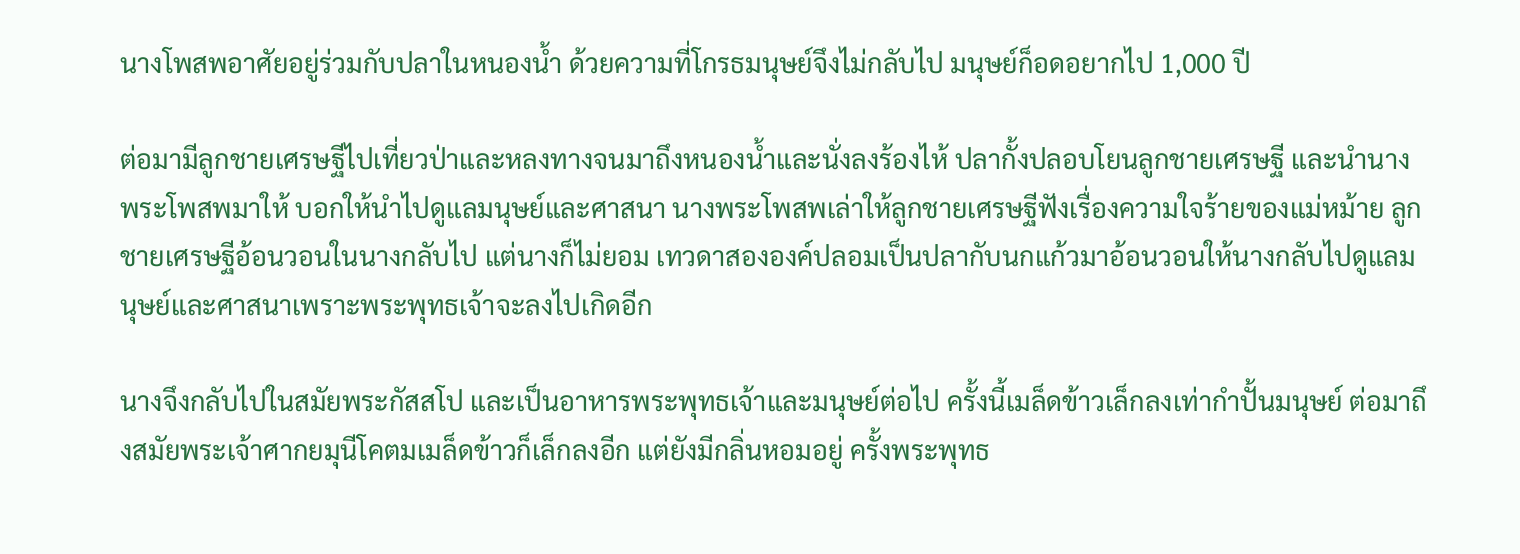นางโพสพอาศัยอยู่ร่วมกับปลาในหนองน้ำ ด้วยความที่โกรธมนุษย์จึงไม่กลับไป มนุษย์ก็อดอยากไป 1,000 ปี

ต่อมามีลูกชายเศรษฐีไปเที่ยวป่าและหลงทางจนมาถึงหนองน้ำและนั่งลงร้องไห้ ปลากั้งปลอบโยนลูกชายเศรษฐี และนำนางพระโพสพมาให้ บอกให้นำไปดูแลมนุษย์และศาสนา นางพระโพสพเล่าให้ลูกชายเศรษฐีฟังเรื่องความใจร้ายของแม่หม้าย ลูกชายเศรษฐีอ้อนวอนในนางกลับไป แต่นางก็ไม่ยอม เทวดาสององค์ปลอมเป็นปลากับนกแก้วมาอ้อนวอนให้นางกลับไปดูแลมนุษย์และศาสนาเพราะพระพุทธเจ้าจะลงไปเกิดอีก

นางจึงกลับไปในสมัยพระกัสสโป และเป็นอาหารพระพุทธเจ้าและมนุษย์ต่อไป ครั้งนี้เมล็ดข้าวเล็กลงเท่ากำปั้นมนุษย์ ต่อมาถึงสมัยพระเจ้าศากยมุนีโคตมเมล็ดข้าวก็เล็กลงอีก แต่ยังมีกลิ่นหอมอยู่ ครั้งพระพุทธ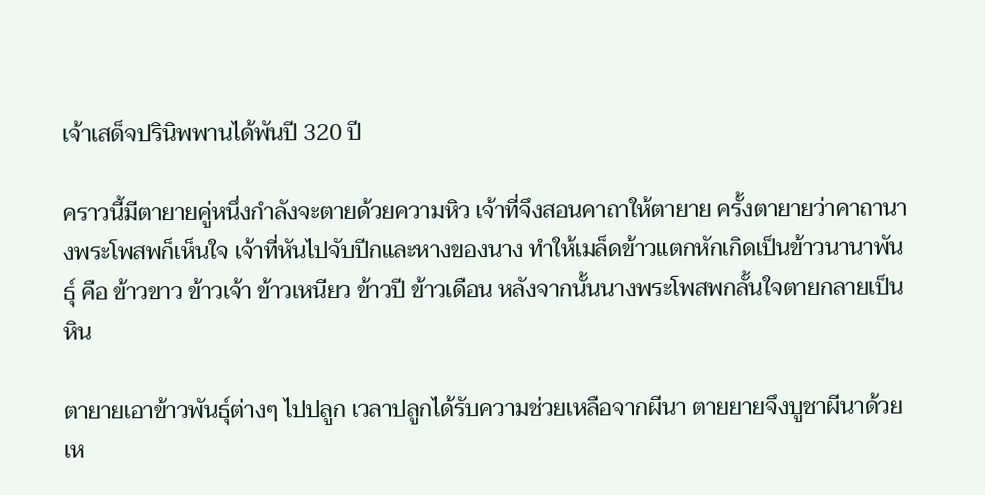เจ้าเสด็จปรินิพพานได้พันปี 320 ปี

คราวนี้มีตายายคู่หนึ่งกำลังจะตายด้วยความหิว เจ้าที่จึงสอนคาถาให้ตายาย ครั้งตายายว่าคาถานางพระโพสพก็เห็นใจ เจ้าที่หันไปจับปีกและหางของนาง ทำให้เมล็ดข้าวแตกหักเกิดเป็นข้าวนานาพันธุ์ คือ ข้าวขาว ข้าวเจ้า ข้าวเหนียว ข้าวปี ข้าวเดือน หลังจากนั้นนางพระโพสพกลั้นใจตายกลายเป็นหิน

ตายายเอาข้าวพันธุ์ต่างๆ ไปปลูก เวลาปลูกได้รับความช่วยเหลือจากผีนา ตายยายจึงบูชาผีนาด้วยเห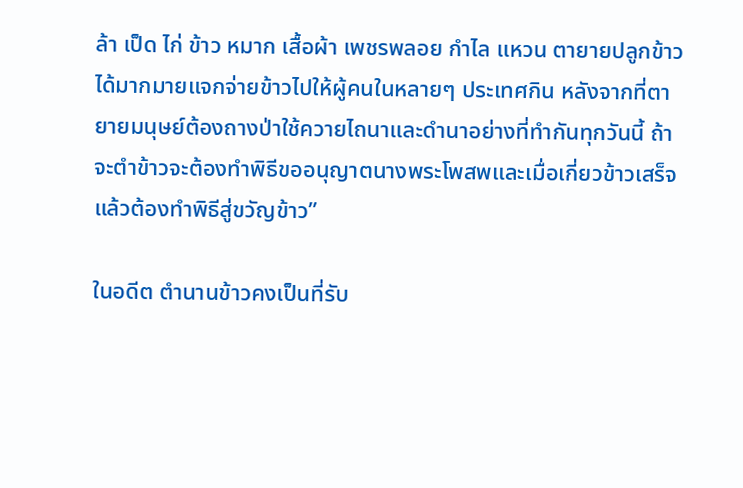ล้า เป็ด ไก่ ข้าว หมาก เสื้อผ้า เพชรพลอย กำไล แหวน ตายายปลูกข้าวได้มากมายแจกจ่ายข้าวไปให้ผู้คนในหลายๆ ประเทศกิน หลังจากที่ตายายมนุษย์ต้องถางป่าใช้ควายไถนาและดำนาอย่างที่ทำกันทุกวันนี้ ถ้าจะตำข้าวจะต้องทำพิธีขออนุญาตนางพระโพสพและเมื่อเกี่ยวข้าวเสร็จแล้วต้องทำพิธีสู่ขวัญข้าว”

ในอดีต ตำนานข้าวคงเป็นที่รับ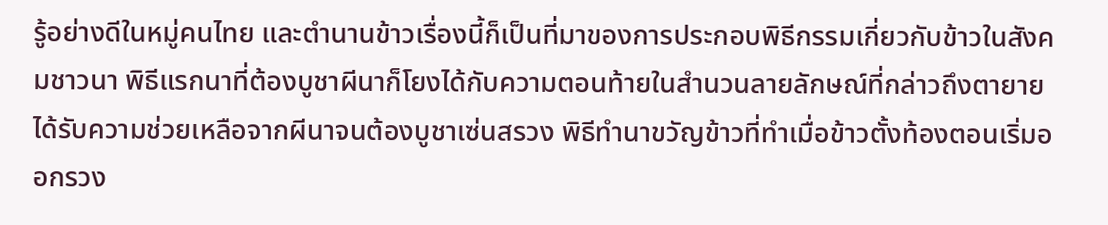รู้อย่างดีในหมู่คนไทย และตำนานข้าวเรื่องนี้ก็เป็นที่มาของการประกอบพิธีกรรมเกี่ยวกับข้าวในสังคมชาวนา พิธีแรกนาที่ต้องบูชาผีนาก็โยงได้กับความตอนท้ายในสำนวนลายลักษณ์ที่กล่าวถึงตายายได้รับความช่วยเหลือจากผีนาจนต้องบูชาเซ่นสรวง พิธีทำนาขวัญข้าวที่ทำเมื่อข้าวตั้งท้องตอนเริ่มออกรวง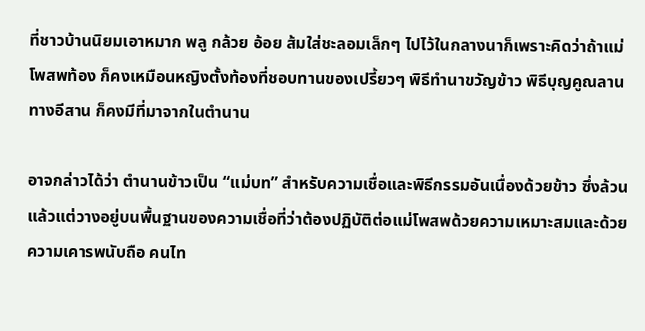ที่ชาวบ้านนิยมเอาหมาก พลู กล้วย อ้อย ส้มใส่ชะลอมเล็กๆ ไปไว้ในกลางนาก็เพราะคิดว่าถ้าแม่โพสพท้อง ก็คงเหมือนหญิงตั้งท้องที่ชอบทานของเปรี้ยวๆ พิธีทำนาขวัญข้าว พิธีบุญคูณลานทางอีสาน ก็คงมีที่มาจากในตำนาน

อาจกล่าวได้ว่า ตำนานข้าวเป็น “แม่บท” สำหรับความเชื่อและพิธีกรรมอันเนื่องด้วยข้าว ซึ่งล้วนแล้วแต่วางอยู่บนพื้นฐานของความเชื่อที่ว่าต้องปฏิบัติต่อแม่โพสพด้วยความเหมาะสมและด้วยความเคารพนับถือ คนไท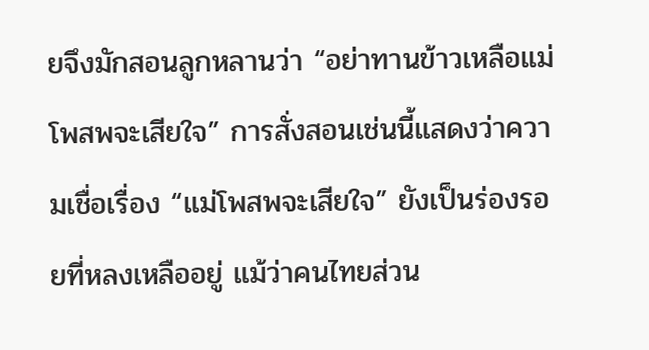ยจึงมักสอนลูกหลานว่า “อย่าทานข้าวเหลือแม่โพสพจะเสียใจ” การสั่งสอนเช่นนี้แสดงว่าความเชื่อเรื่อง “แม่โพสพจะเสียใจ” ยังเป็นร่องรอยที่หลงเหลืออยู่ แม้ว่าคนไทยส่วน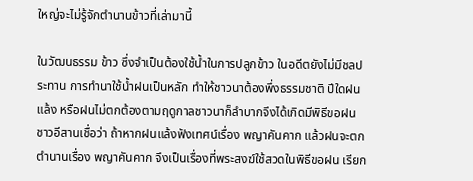ใหญ่จะไม่รู้จักตำนานข้าวที่เล่ามานี้

ในวัฒนธรรม ข้าว ซึ่งจำเป็นต้องใช้น้ำในการปลูกข้าว ในอดีตยังไม่มีชลประทาน การทำนาใช้น้ำฝนเป็นหลัก ทำให้ชาวนาต้องพึ่งธรรมชาติ ปีใดฝนแล้ง หรือฝนไม่ตกต้องตามฤดูกาลชาวนาก็ลำบากจึงได้เกิดมีพิธีขอฝน ชาวอีสานเชื่อว่า ถ้าหากฝนแล้งฟังเทศน์เรื่อง พญาคันคาก แล้วฝนจะตก ตำนานเรื่อง พญาคันคาก จึงเป็นเรื่องที่พระสงฆ์ใช้สวดในพิธีขอฝน เรียก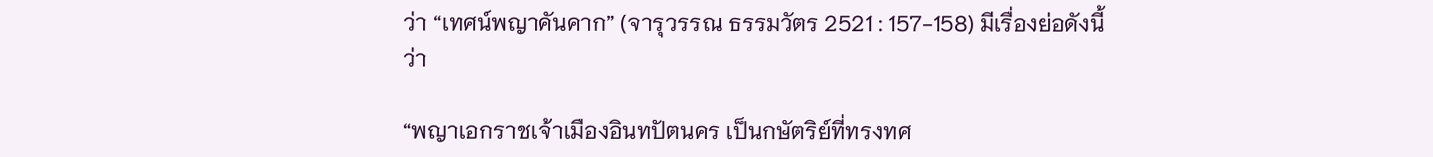ว่า “เทศน์พญาคันคาก” (จารุวรรณ ธรรมวัตร 2521 : 157-158) มีเรื่องย่อดังนี้ว่า

“พญาเอกราชเจ้าเมืองอินทปัตนคร เป็นกษัตริย์ที่ทรงทศ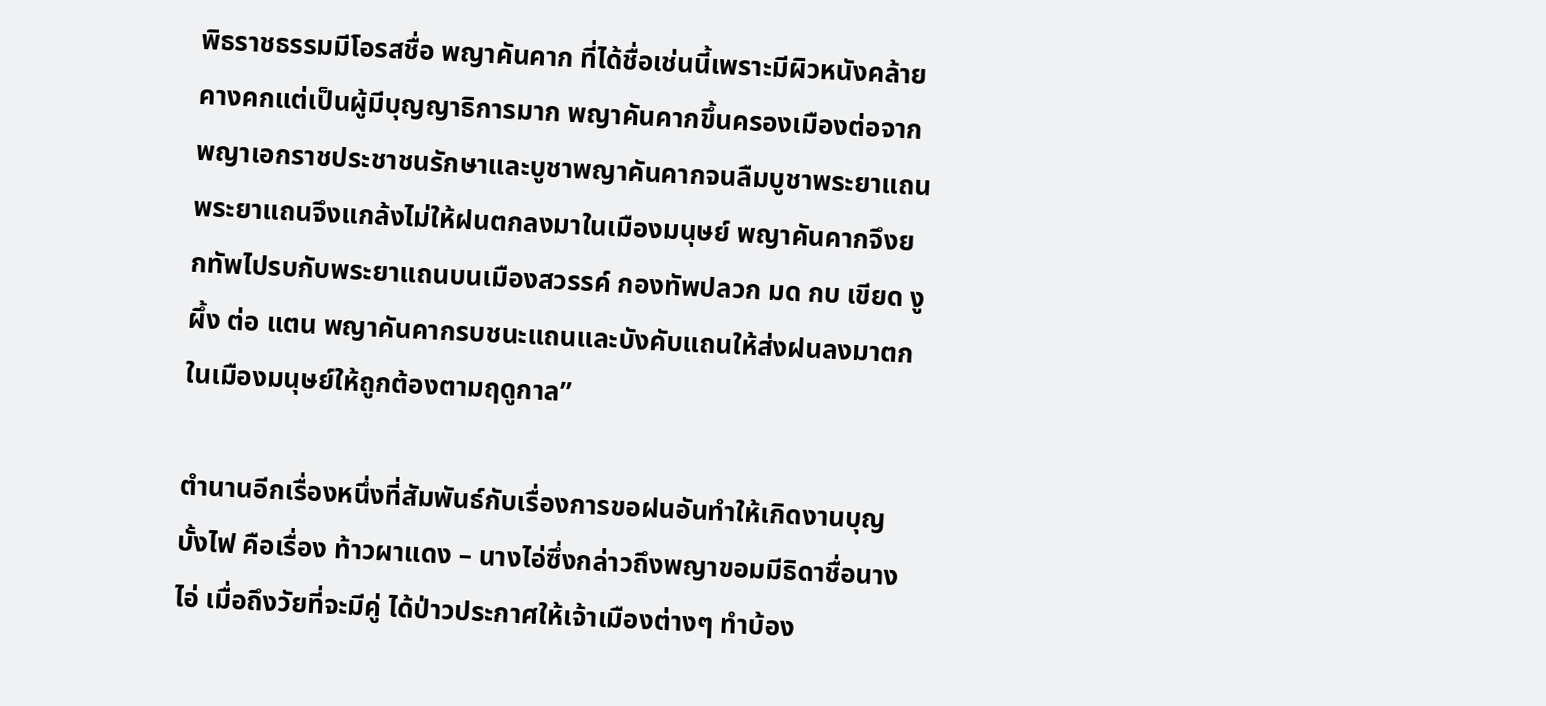พิธราชธรรมมีโอรสชื่อ พญาคันคาก ที่ได้ชื่อเช่นนี้เพราะมีผิวหนังคล้ายคางคกแต่เป็นผู้มีบุญญาธิการมาก พญาคันคากขึ้นครองเมืองต่อจากพญาเอกราชประชาชนรักษาและบูชาพญาคันคากจนลืมบูชาพระยาแถน พระยาแถนจึงแกล้งไม่ให้ฝนตกลงมาในเมืองมนุษย์ พญาคันคากจึงยกทัพไปรบกับพระยาแถนบนเมืองสวรรค์ กองทัพปลวก มด กบ เขียด งู ผึ้ง ต่อ แตน พญาคันคากรบชนะแถนและบังคับแถนให้ส่งฝนลงมาตกในเมืองมนุษย์ให้ถูกต้องตามฤดูกาล”

ตำนานอีกเรื่องหนึ่งที่สัมพันธ์กับเรื่องการขอฝนอันทำให้เกิดงานบุญบั้งไฟ คือเรื่อง ท้าวผาแดง – นางไอ่ซึ่งกล่าวถึงพญาขอมมีธิดาชื่อนางไอ่ เมื่อถึงวัยที่จะมีคู่ ได้ป่าวประกาศให้เจ้าเมืองต่างๆ ทำบ้อง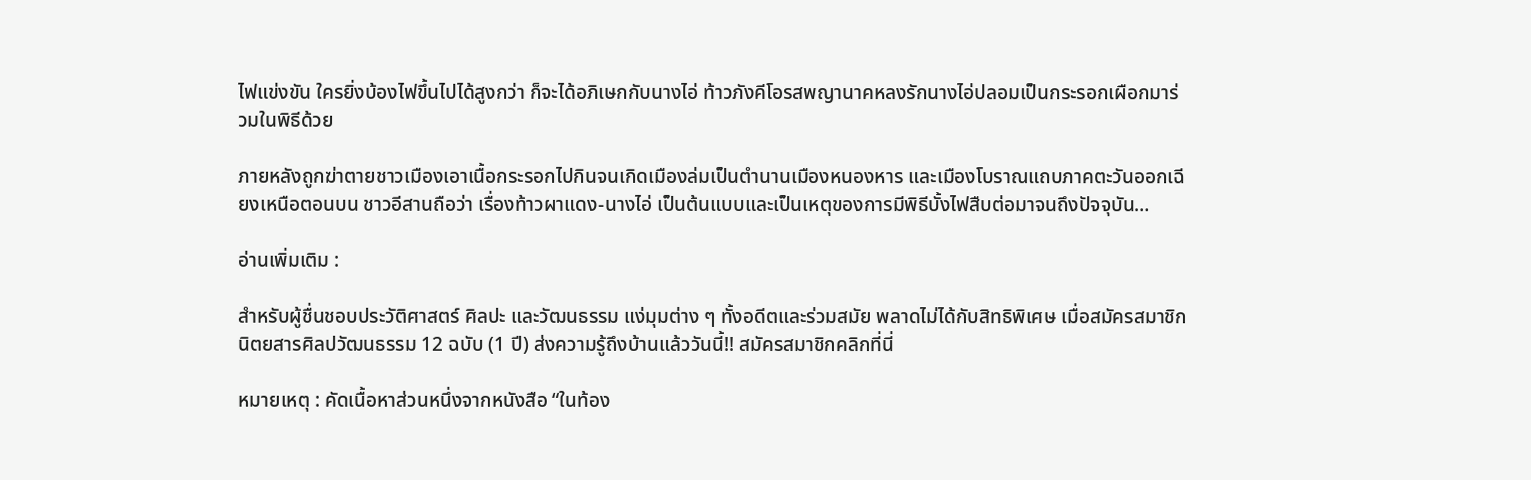ไฟแข่งขัน ใครยิ่งบ้องไฟขึ้นไปได้สูงกว่า ก็จะได้อภิเษกกับนางไอ่ ท้าวภังคีโอรสพญานาคหลงรักนางไอ่ปลอมเป็นกระรอกเผือกมาร่วมในพิธีด้วย

ภายหลังถูกฆ่าตายชาวเมืองเอาเนื้อกระรอกไปกินจนเกิดเมืองล่มเป็นตำนานเมืองหนองหาร และเมืองโบราณแถบภาคตะวันออกเฉียงเหนือตอนบน ชาวอีสานถือว่า เรื่องท้าวผาแดง-นางไอ่ เป็นต้นแบบและเป็นเหตุของการมีพิธีบั้งไฟสืบต่อมาจนถึงปัจจุบัน…

อ่านเพิ่มเติม :

สำหรับผู้ชื่นชอบประวัติศาสตร์ ศิลปะ และวัฒนธรรม แง่มุมต่าง ๆ ทั้งอดีตและร่วมสมัย พลาดไม่ได้กับสิทธิพิเศษ เมื่อสมัครสมาชิกนิตยสารศิลปวัฒนธรรม 12 ฉบับ (1 ปี) ส่งความรู้ถึงบ้านแล้ววันนี้!! สมัครสมาชิกคลิกที่นี่

หมายเหตุ : คัดเนื้อหาส่วนหนึ่งจากหนังสือ “ในท้อง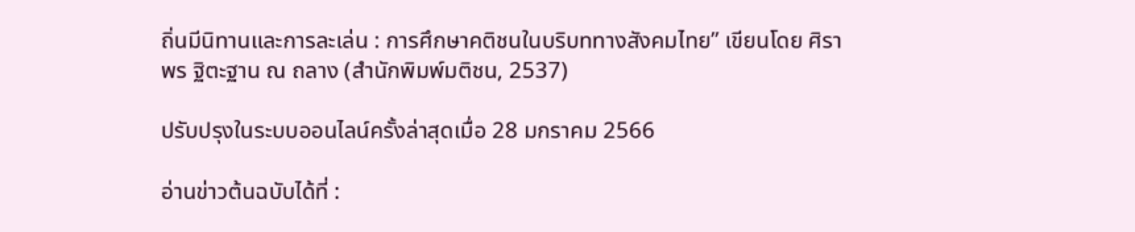ถิ่นมีนิทานและการละเล่น : การศึกษาคติชนในบริบททางสังคมไทย” เขียนโดย ศิราพร ฐิตะฐาน ณ ถลาง (สำนักพิมพ์มติชน, 2537)

ปรับปรุงในระบบออนไลน์ครั้งล่าสุดเมื่อ 28 มกราคม 2566

อ่านข่าวต้นฉบับได้ที่ :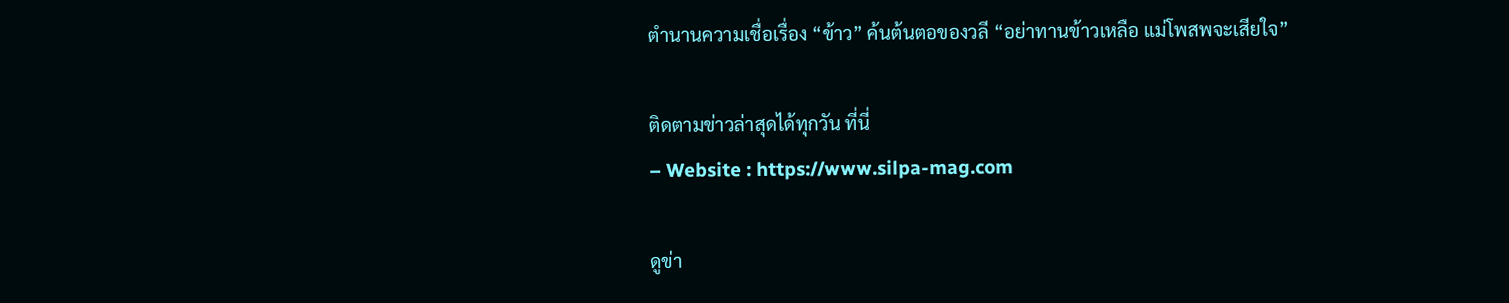ตำนานความเชื่อเรื่อง “ข้าว” ค้นต้นตอของวลี “อย่าทานข้าวเหลือ แม่โพสพจะเสียใจ”

ติดตามข่าวล่าสุดได้ทุกวัน ที่นี่
– Website : https://www.silpa-mag.com

ดูข่า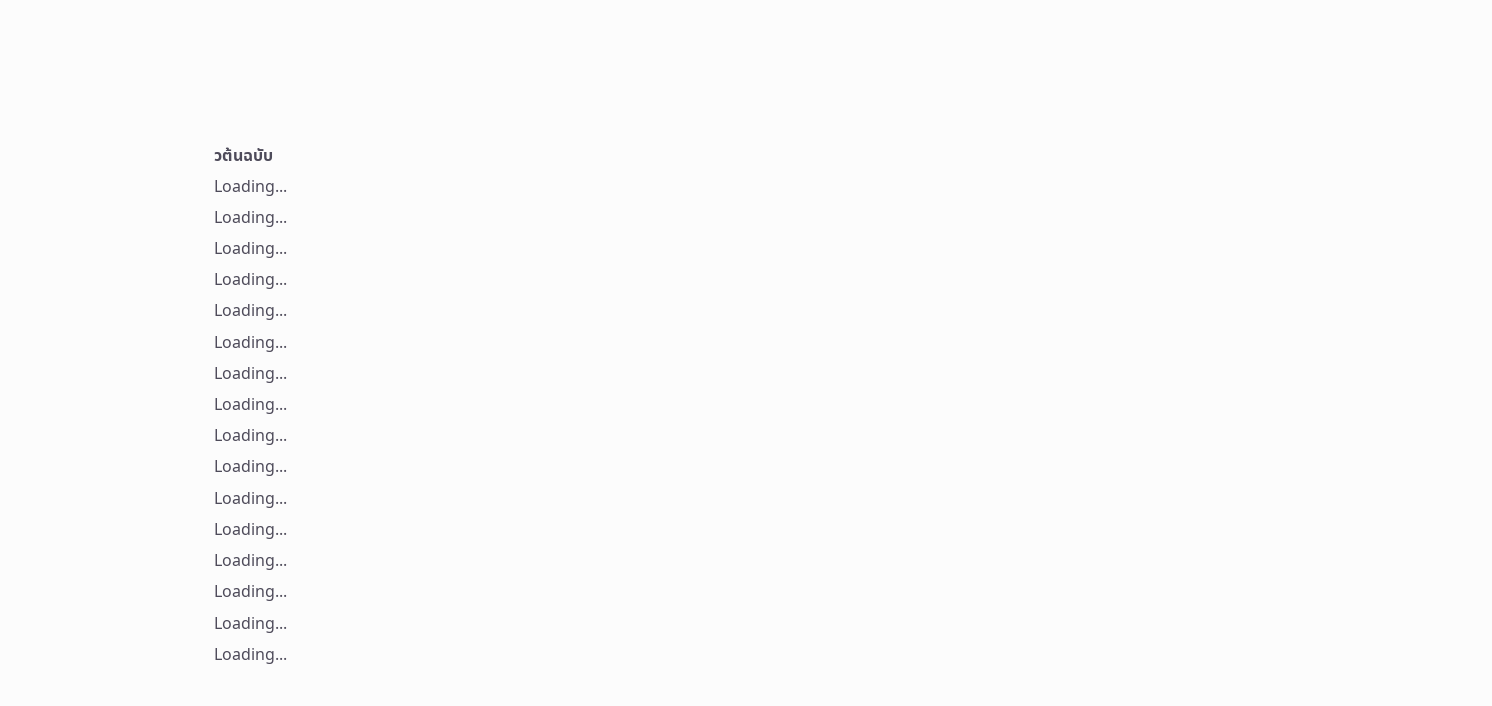วต้นฉบับ
Loading...
Loading...
Loading...
Loading...
Loading...
Loading...
Loading...
Loading...
Loading...
Loading...
Loading...
Loading...
Loading...
Loading...
Loading...
Loading...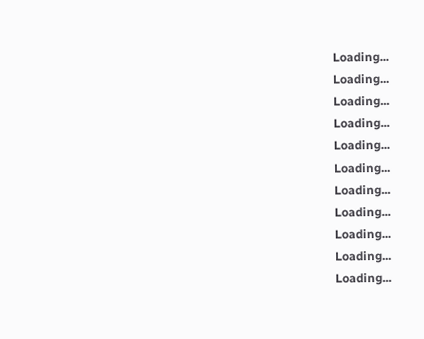Loading...
Loading...
Loading...
Loading...
Loading...
Loading...
Loading...
Loading...
Loading...
Loading...
Loading...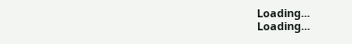Loading...
Loading...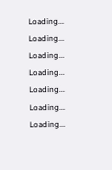Loading...
Loading...
Loading...
Loading...
Loading...
Loading...
Loading...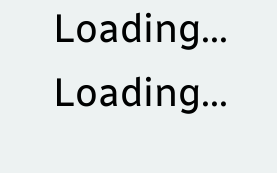Loading...
Loading...